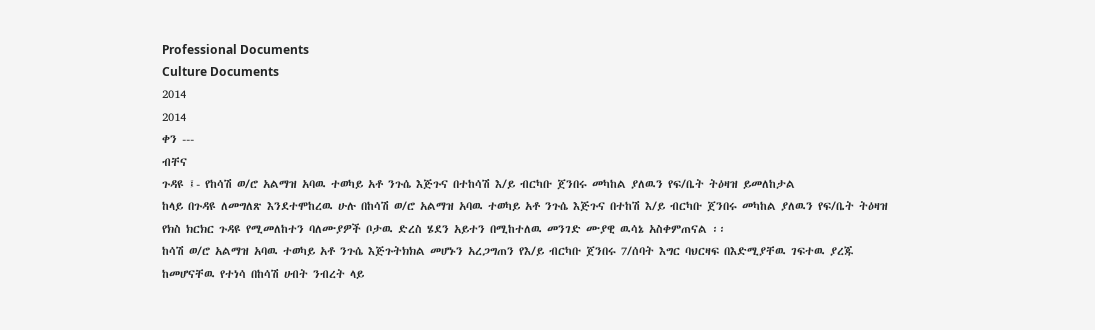Professional Documents
Culture Documents
2014
2014
ቀን ---
ብቸና
ጉዳዩ ፤- የከሳሽ ወ/ሮ አልማዝ አባዉ ተወካይ አቶ ንጉሴ እጅጉና በተከሳሽ እ/ይ ብርካቡ ጀንበሩ መካከል ያለዉን የፍ/ቤት ትዕዛዝ ይመለከታል
ከላይ በጉዳዩ ለመግለጽ እንደተሞከረዉ ሁሉ በከሳሽ ወ/ሮ አልማዝ አባዉ ተወካይ አቶ ንጉሴ እጅጉና በተከሽ እ/ይ ብርካቡ ጀንበሩ መካከል ያለዉን የፍ/ቤት ትዕዛዝ
የክስ ክርክር ጉዳዩ የሚመለከተን ባለሙያዎች ቦታዉ ድረስ ሄደን አይተን በሚከተለዉ መንገድ ሙያዊ ዉሳኔ አስቀምጠናል ፡፡
ከሳሽ ወ/ሮ አልማዝ አባዉ ተወካይ አቶ ንጉሴ እጅጉትክክል መሆኑን አረጋግጠን የእ/ይ ብርካቡ ጀንበሩ 7/ሰባት እግር ባህርዛፍ በእድሚያቸዉ ገፍተዉ ያረጁ
ከመሆናቸዉ የተነሳ በከሳሽ ሀብት ንብረት ላይ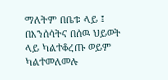ማለትም በቤቱ ላይ ፤ በእንሰሳትና በሰዉ ህይወት ላይ ካልተቆረጡ ወይም ካልተመለመሉ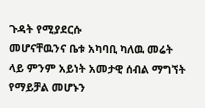ጉዳት የሚያደርሱ
መሆናቸዉንና ቤቱ አካባቢ ካለዉ መሬት ላይ ምንም አይነት አመታዊ ሰብል ማግኘት የማይቻል መሆኑን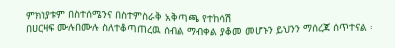ምክነያቱም በስተሰሜንና በስተምስራቅ አቅጣጫ የተከሳሽ
በሀርዛፍ ሙሉበሙሉ ስለተቆጣጠረዉ ሰብል ማብቀል ያቆመ መሆኑን ይህንን ማሰረጃ ሰጥተናል ፡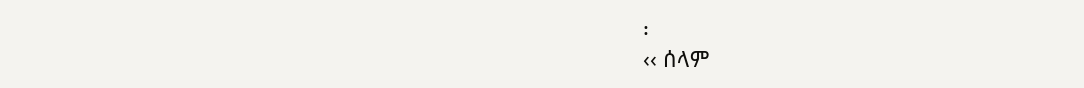፡
‹‹ ሰላም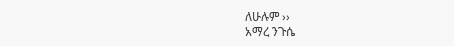ለሁሉም ››
አማረ ንጉሴ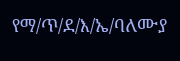የማ/ጥ/ደ/እ/ኤ/ባለሙያ